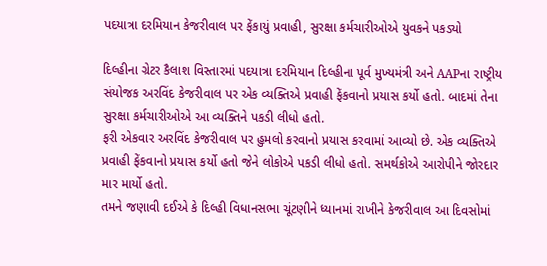પદયાત્રા દરમિયાન કેજરીવાલ પર ફેંકાયું પ્રવાહી, સુરક્ષા કર્મચારીઓએ યુવકને પકડ્યો

દિલ્હીના ગ્રેટર કૈલાશ વિસ્તારમાં પદયાત્રા દરમિયાન દિલ્હીના પૂર્વ મુખ્યમંત્રી અને AAPના રાષ્ટ્રીય સંયોજક અરવિંદ કેજરીવાલ પર એક વ્યક્તિએ પ્રવાહી ફેંકવાનો પ્રયાસ કર્યો હતો. બાદમાં તેના સુરક્ષા કર્મચારીઓએ આ વ્યક્તિને પકડી લીધો હતો.
ફરી એકવાર અરવિંદ કેજરીવાલ પર હુમલો કરવાનો પ્રયાસ કરવામાં આવ્યો છે. એક વ્યક્તિએ પ્રવાહી ફેંકવાનો પ્રયાસ કર્યો હતો જેને લોકોએ પકડી લીધો હતો. સમર્થકોએ આરોપીને જોરદાર માર માર્યો હતો.
તમને જણાવી દઈએ કે દિલ્હી વિધાનસભા ચૂંટણીને ધ્યાનમાં રાખીને કેજરીવાલ આ દિવસોમાં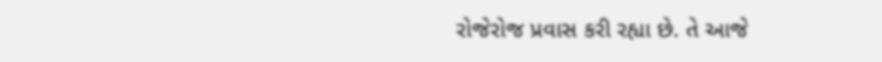રોજેરોજ પ્રવાસ કરી રહ્યા છે. તે આજે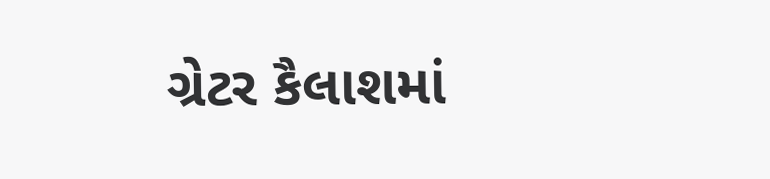ગ્રેટર કૈલાશમાં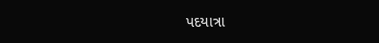પદયાત્રા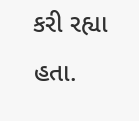કરી રહ્યા હતા.